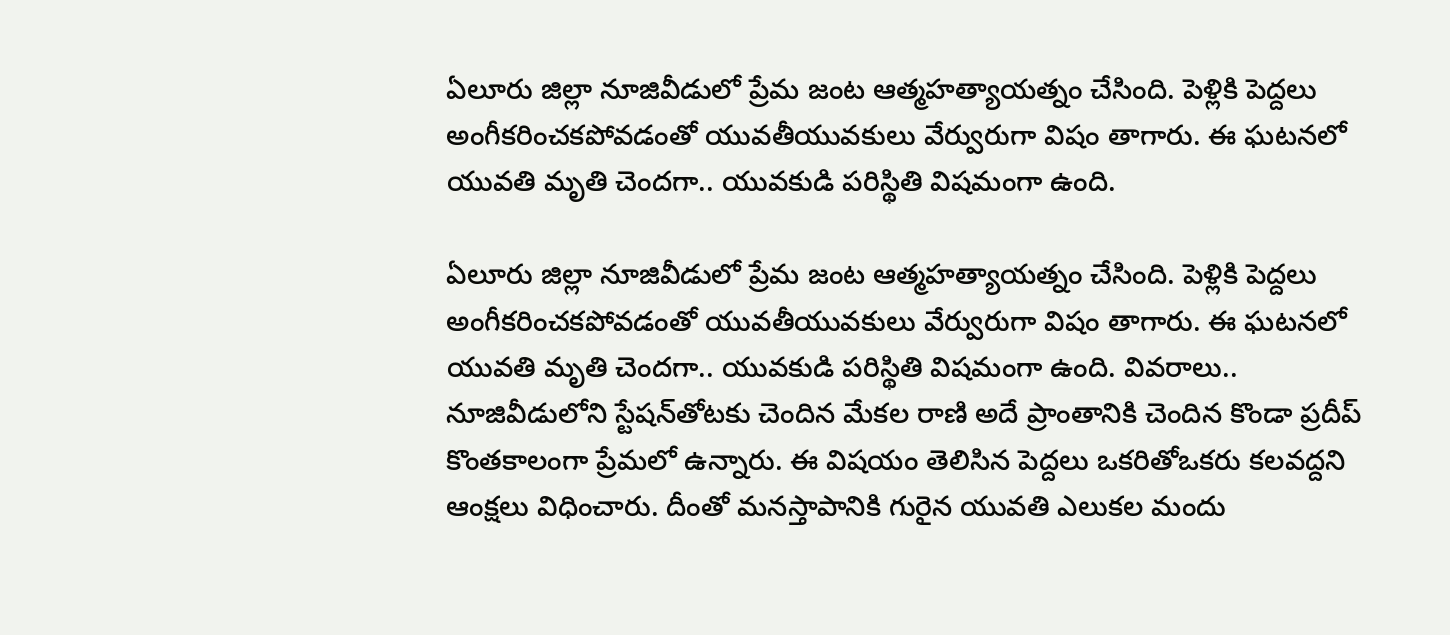ఏలూరు జిల్లా నూజివీడులో ప్రేమ జంట ఆత్మహత్యాయత్నం చేసింది. పెళ్లికి పెద్దలు అంగీకరించకపోవడంతో యువతీయువకులు వేర్వురుగా విషం తాగారు. ఈ ఘటనలో యువతి మృతి చెందగా.. యువకుడి పరిస్థితి విషమంగా ఉంది.

ఏలూరు జిల్లా నూజివీడులో ప్రేమ జంట ఆత్మహత్యాయత్నం చేసింది. పెళ్లికి పెద్దలు అంగీకరించకపోవడంతో యువతీయువకులు వేర్వురుగా విషం తాగారు. ఈ ఘటనలో యువతి మృతి చెందగా.. యువకుడి పరిస్థితి విషమంగా ఉంది. వివరాలు.. నూజివీడులోని స్టేషన్‌తోటకు చెందిన మేకల రాణి అదే ప్రాంతానికి చెందిన కొండా ప్రదీప్ కొంతకాలంగా ప్రేమలో ఉన్నారు. ఈ విషయం తెలిసిన పెద్దలు ఒకరితోఒకరు కలవద్దని ఆంక్షలు విధించారు. దీంతో మనస్తాపానికి గురైన యువతి ఎలుకల మందు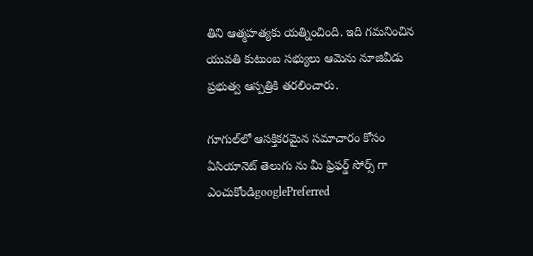తిని ఆత్మహత్యకు యత్నించింది. ఇది గమనించిన యువతి కుటుంబ సభ్యులు ఆమెను నూజివీడు ప్రభుత్వ ఆస్పత్రికి తరలించారు.

గూగుల్‌లో ఆసక్తికరమైన సమాచారం కోసం ఏసియానెట్ తెలుగు ను మీ ఫ్రిఫర్డ్ సోర్స్ గా ఎంచుకోండిgooglePreferred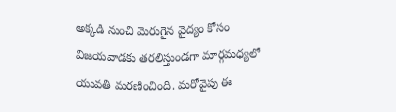అక్కడి నుంచి మెరుగైన వైద్యం కోసం విజయవాడకు తరలిస్తుండగా మార్గమధ్యలో యువతి మరణించింది. మరోవైపు ఈ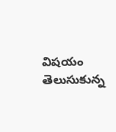విషయం తెలుసుకున్న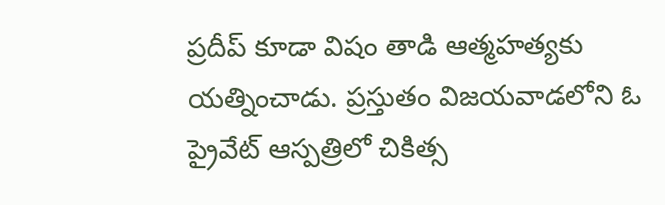ప్రదీప్ కూడా విషం తాడి ఆత్మహత్యకు యత్నించాడు. ప్రస్తుతం విజయవాడలోని ఓ ప్రైవేట్ ఆస్పత్రిలో చికిత్స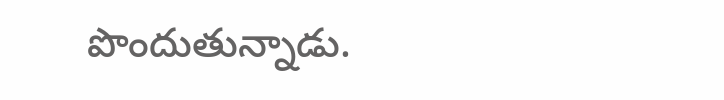పొందుతున్నాడు.